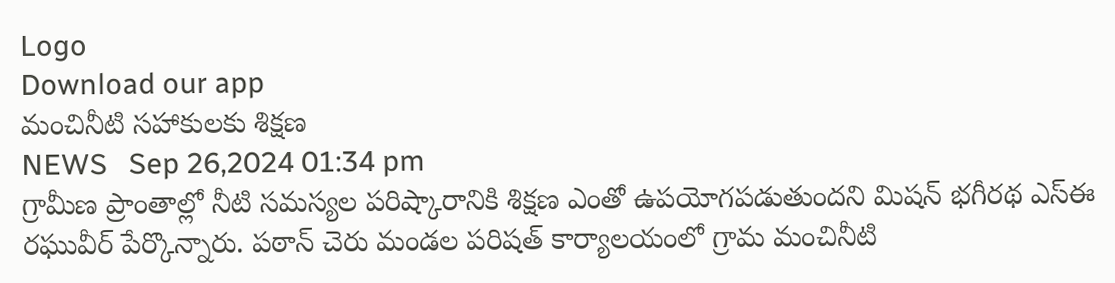Logo
Download our app
మంచినీటి సహాకులకు శిక్షణ
NEWS   Sep 26,2024 01:34 pm
గ్రామీణ ప్రాంతాల్లో నీటి సమస్యల పరిష్కారానికి శిక్షణ ఎంతో ఉపయోగపడుతుందని మిషన్ భగీరథ ఎస్ఈ రఘువీర్ పేర్కొన్నారు. పఠాన్ చెరు మండల పరిషత్ కార్యాలయంలో గ్రామ మంచినీటి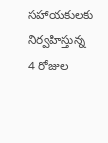సహాయకులకు నిర్వహిస్తున్న 4 రోజుల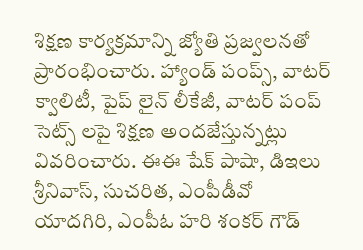శిక్షణ కార్యక్రమాన్ని జ్యోతి ప్రజ్వలనతో ప్రారంభించారు. హ్యాండ్ పంప్స్, వాటర్ క్వాలిటీ, పైప్ లైన్ లీకేజీ, వాటర్ పంప్ సెట్స్ లపై శిక్షణ అందజేస్తున్నట్లు వివరించారు. ఈఈ షేక్ పాషా, డిఇలు శ్రీనివాస్, సుచరిత, ఎంపీడీవో యాదగిరి, ఎంపీఓ హరి శంకర్ గౌడ్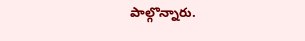పాల్గొన్నారు.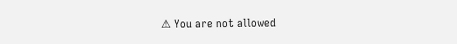⚠ You are not allowed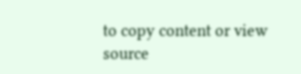to copy content or view source